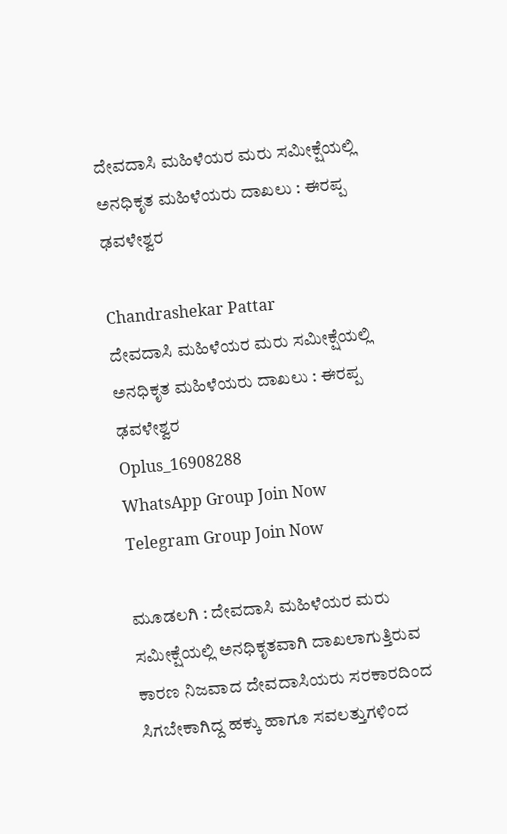ದೇವದಾಸಿ ಮಹಿಳೆಯರ ಮರು ಸಮೀಕ್ಷೆಯಲ್ಲಿ ಅನಧಿಕೃತ ಮಹಿಳೆಯರು ದಾಖಲು : ಈರಪ್ಪ ಢವಳೇಶ್ವರ

Chandrashekar Pattar
ದೇವದಾಸಿ ಮಹಿಳೆಯರ ಮರು ಸಮೀಕ್ಷೆಯಲ್ಲಿ ಅನಧಿಕೃತ ಮಹಿಳೆಯರು ದಾಖಲು : ಈರಪ್ಪ ಢವಳೇಶ್ವರ
Oplus_16908288
WhatsApp Group Join Now
Telegram Group Join Now

ಮೂಡಲಗಿ : ದೇವದಾಸಿ ಮಹಿಳೆಯರ ಮರು ಸಮೀಕ್ಷೆಯಲ್ಲಿ ಅನಧಿಕೃತವಾಗಿ ದಾಖಲಾಗುತ್ತಿರುವ ಕಾರಣ ನಿಜವಾದ ದೇವದಾಸಿಯರು ಸರಕಾರದಿಂದ ಸಿಗಬೇಕಾಗಿದ್ದ ಹಕ್ಕು ಹಾಗೂ ಸವಲತ್ತುಗಳಿಂದ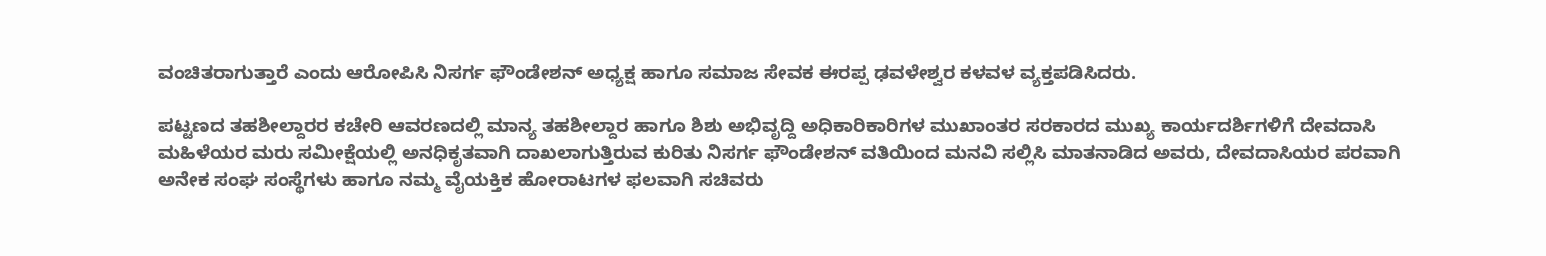ವಂಚಿತರಾಗುತ್ತಾರೆ ಎಂದು ಆರೋಪಿಸಿ ನಿಸರ್ಗ ಫೌಂಡೇಶನ್ ಅಧ್ಯಕ್ಷ ಹಾಗೂ ಸಮಾಜ ಸೇವಕ ಈರಪ್ಪ ಢವಳೇಶ್ವರ ಕಳವಳ ವ್ಯಕ್ತಪಡಿಸಿದರು.

ಪಟ್ಟಣದ ತಹಶೀಲ್ದಾರರ ಕಚೇರಿ ಆವರಣದಲ್ಲಿ ಮಾನ್ಯ ತಹಶೀಲ್ದಾರ ಹಾಗೂ ಶಿಶು ಅಭಿವೃದ್ದಿ ಅಧಿಕಾರಿಕಾರಿಗಳ ಮುಖಾಂತರ ಸರಕಾರದ ಮುಖ್ಯ ಕಾರ್ಯದರ್ಶಿಗಳಿಗೆ ದೇವದಾಸಿ ಮಹಿಳೆಯರ ಮರು ಸಮೀಕ್ಷೆಯಲ್ಲಿ ಅನಧಿಕೃತವಾಗಿ ದಾಖಲಾಗುತ್ತಿರುವ ಕುರಿತು ನಿಸರ್ಗ ಫೌಂಡೇಶನ್ ವತಿಯಿಂದ ಮನವಿ ಸಲ್ಲಿಸಿ ಮಾತನಾಡಿದ ಅವರು, ದೇವದಾಸಿಯರ ಪರವಾಗಿ ಅನೇಕ ಸಂಘ ಸಂಸ್ಥೆಗಳು ಹಾಗೂ ನಮ್ಮ ವೈಯಕ್ತಿಕ ಹೋರಾಟಗಳ ಫಲವಾಗಿ ಸಚಿವರು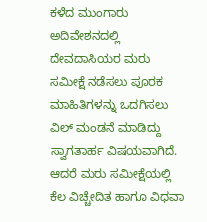ಕಳೆದ ಮುಂಗಾರು ಅದಿವೇಶನದಲ್ಲಿ ದೇವದಾಸಿಯರ ಮರು ಸಮೀಕ್ಷೆ ನಡೆಸಲು ಪೂರಕ ಮಾಹಿತಿಗಳನ್ನು ಒದಗಿಸಲು ವಿಲ್ ಮಂಡನೆ ಮಾಡಿದ್ದು ಸ್ವಾಗತಾರ್ಹ ವಿಷಯವಾಗಿದೆ. ಆದರೆ ಮರು ಸಮೀಕ್ಷೆಯಲ್ಲಿ ಕೆಲ ವಿಚ್ಚೇದಿತ ಹಾಗೂ ವಿಧವಾ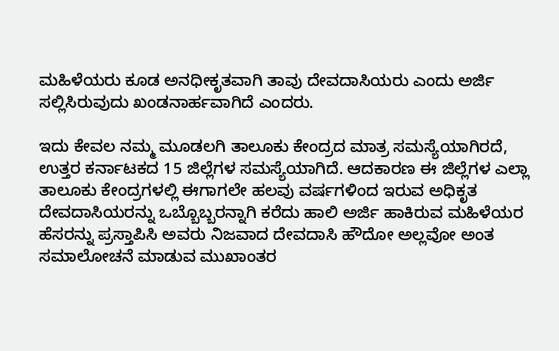ಮಹಿಳೆಯರು ಕೂಡ ಅನಧೀಕೃತವಾಗಿ ತಾವು ದೇವದಾಸಿಯರು ಎಂದು ಅರ್ಜಿ ಸಲ್ಲಿಸಿರುವುದು ಖಂಡನಾರ್ಹವಾಗಿದೆ ಎಂದರು.

ಇದು ಕೇವಲ ನಮ್ಮ ಮೂಡಲಗಿ ತಾಲೂಕು ಕೇಂದ್ರದ ಮಾತ್ರ ಸಮಸ್ಯೆಯಾಗಿರದೆ, ಉತ್ತರ ಕರ್ನಾಟಕದ 15 ಜಿಲ್ಲೆಗಳ ಸಮಸ್ಯೆಯಾಗಿದೆ. ಆದಕಾರಣ ಈ ಜಿಲ್ಲೆಗಳ ಎಲ್ಲಾ ತಾಲೂಕು ಕೇಂದ್ರಗಳಲ್ಲಿ ಈಗಾಗಲೇ ಹಲವು ವರ್ಷಗಳಿಂದ ಇರುವ ಅಧಿಕೃತ ದೇವದಾಸಿಯರನ್ನು ಒಬ್ಬೊಬ್ಬರನ್ನಾಗಿ ಕರೆದು ಹಾಲಿ ಅರ್ಜಿ ಹಾಕಿರುವ ಮಹಿಳೆಯರ ಹೆಸರನ್ನು ಪ್ರಸ್ತಾಪಿಸಿ ಅವರು ನಿಜವಾದ ದೇವದಾಸಿ ಹೌದೋ ಅಲ್ಲವೋ ಅಂತ ಸಮಾಲೋಚನೆ ಮಾಡುವ ಮುಖಾಂತರ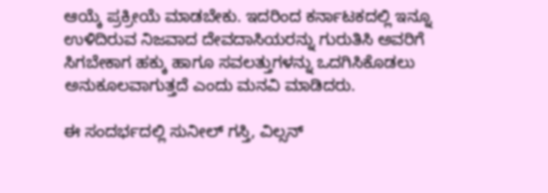ಆಯ್ಕೆ ಪ್ರಕ್ರೀಯೆ ಮಾಡಬೇಕು. ಇದರಿಂದ ಕರ್ನಾಟಕದಲ್ಲಿ ಇನ್ನೂ ಉಳಿದಿರುವ ನಿಜವಾದ ದೇವದಾಸಿಯರನ್ನು ಗುರುತಿಸಿ ಅವರಿಗೆ ಸಿಗಬೇಕಾಗ ಹಕ್ಕು ಹಾಗೂ ಸವಲತ್ತುಗಳನ್ನು ಒದಗಿಸಿಕೊಡಲು ಅನುಕೂಲವಾಗುತ್ತದೆ ಎಂದು ಮನವಿ ಮಾಡಿದರು.

ಈ ಸಂದರ್ಭದಲ್ಲಿ ಸುನೀಲ್ ಗಸ್ತಿ, ವಿಲ್ಸನ್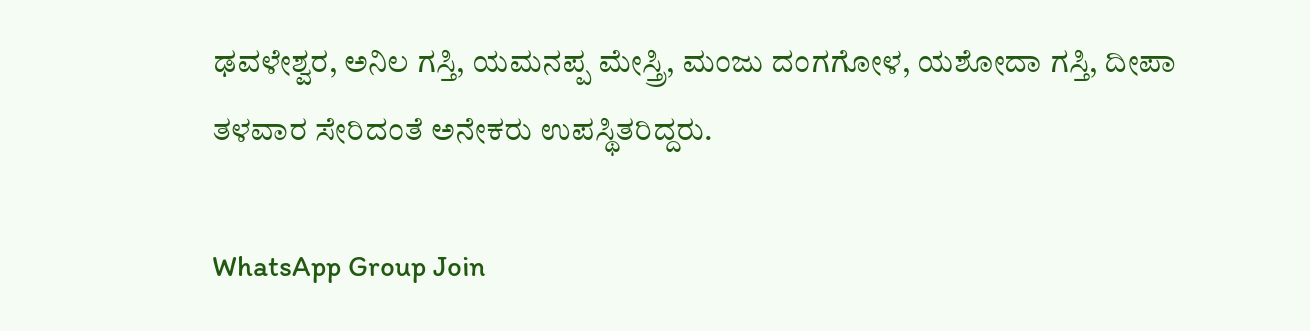ಢವಳೇಶ್ವರ, ಅನಿಲ ಗಸ್ತಿ, ಯಮನಪ್ಪ ಮೇಸ್ತ್ರಿ, ಮಂಜು ದಂಗಗೋಳ, ಯಶೋದಾ ಗಸ್ತಿ, ದೀಪಾ ತಳವಾರ ಸೇರಿದಂತೆ ಅನೇಕರು ಉಪಸ್ಥಿತರಿದ್ದರು.

WhatsApp Group Join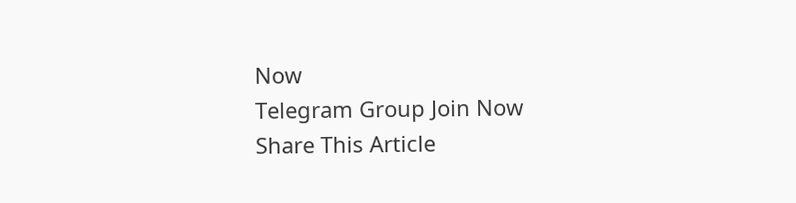Now
Telegram Group Join Now
Share This Article